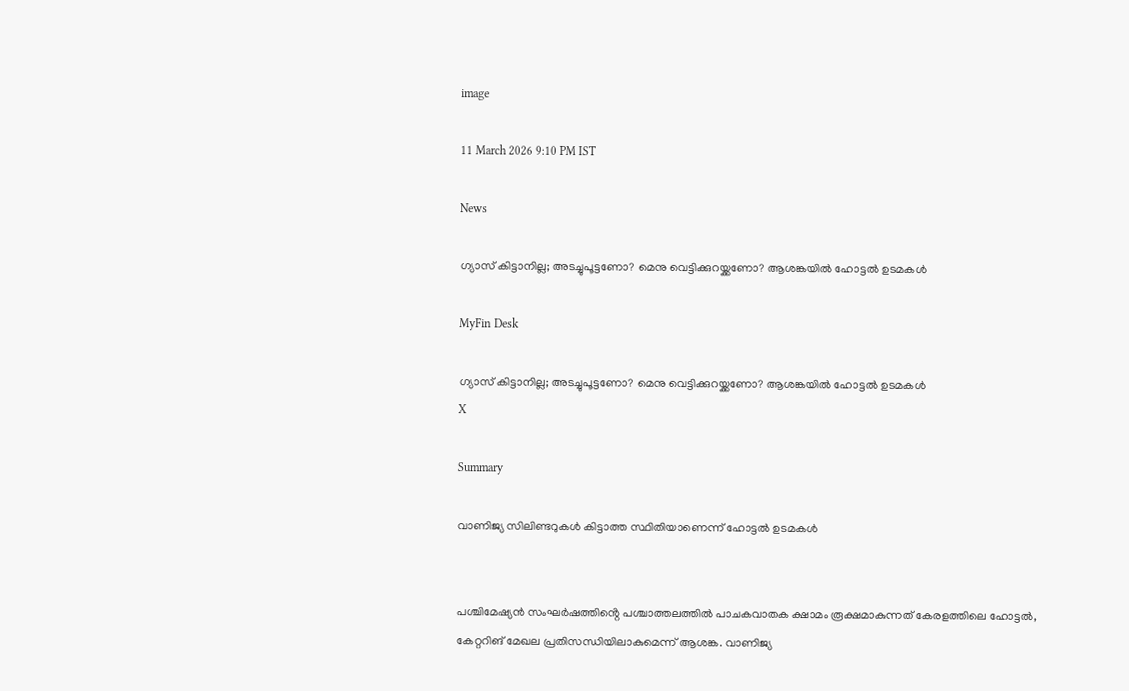image

11 March 2026 9:10 PM IST

News

ഗ്യാസ് കിട്ടാനില്ല; അടച്ചുപൂട്ടണോ? മെനു വെട്ടിക്കുറയ്ക്കണോ? ആശങ്കയില്‍ ഹോട്ടൽ ഉടമകള്‍

MyFin Desk

ഗ്യാസ് കിട്ടാനില്ല; അടച്ചുപൂട്ടണോ? മെനു വെട്ടിക്കുറയ്ക്കണോ? ആശങ്കയില്‍ ഹോട്ടൽ ഉടമകള്‍
X

Summary

വാണിജ്യ സിലിണ്ടറുകള്‍ കിട്ടാത്ത സ്ഥിതിയാണെന്ന് ഹോട്ടല്‍ ഉടമകള്‍


പശ്ചിമേഷ്യന്‍ സംഘര്‍ഷത്തിൻ്റെ പശ്ചാത്തലത്തില്‍ പാചകവാതക ക്ഷാമം രൂക്ഷമാകുന്നത് കേരളത്തിലെ ഹോട്ടല്‍, കേറ്ററിങ് മേഖല പ്രതിസന്ധിയിലാകുമെന്ന് ആശങ്ക. വാണിജ്യ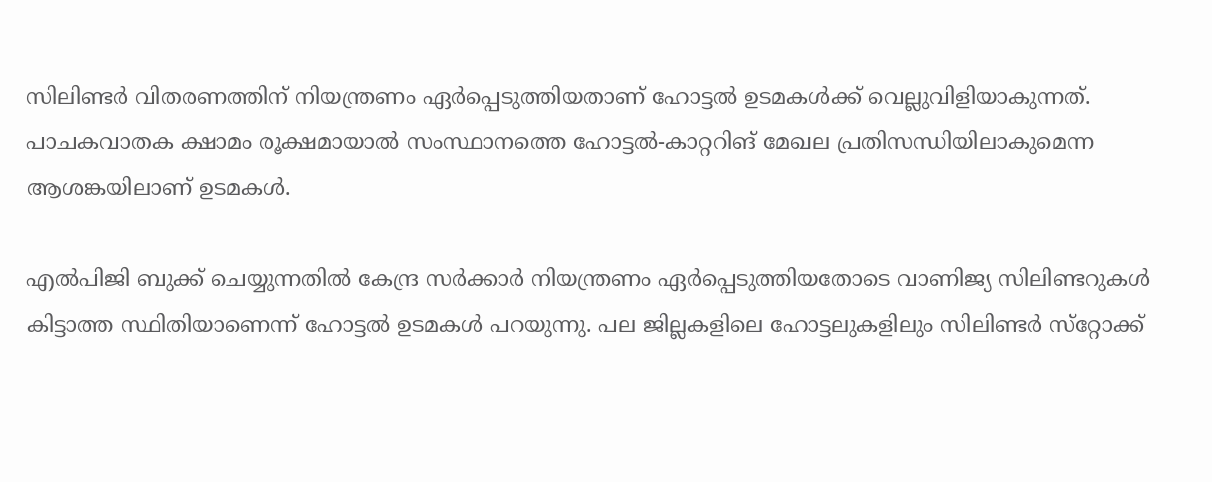സിലിണ്ടര്‍ വിതരണത്തിന് നിയന്ത്രണം ഏര്‍പ്പെടുത്തിയതാണ് ഹോട്ടല്‍ ഉടമകള്‍ക്ക് വെല്ലുവിളിയാകുന്നത്. പാചകവാതക ക്ഷാമം രൂക്ഷമായാല്‍ സംസ്ഥാനത്തെ ഹോട്ടല്‍-കാറ്ററിങ് മേഖല പ്രതിസന്ധിയിലാകുമെന്ന ആശങ്കയിലാണ് ഉടമകള്‍.

എല്‍പിജി ബുക്ക് ചെയ്യുന്നതില്‍ കേന്ദ്ര സര്‍ക്കാര്‍ നിയന്ത്രണം ഏര്‍പ്പെടുത്തിയതോടെ വാണിജ്യ സിലിണ്ടറുകള്‍ കിട്ടാത്ത സ്ഥിതിയാണെന്ന് ഹോട്ടല്‍ ഉടമകള്‍ പറയുന്നു. പല ജില്ലകളിലെ ഹോട്ടലുകളിലും സിലിണ്ടര്‍ സ്‌റ്റോക്ക്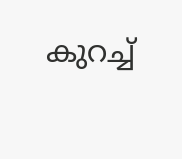കുറച്ച്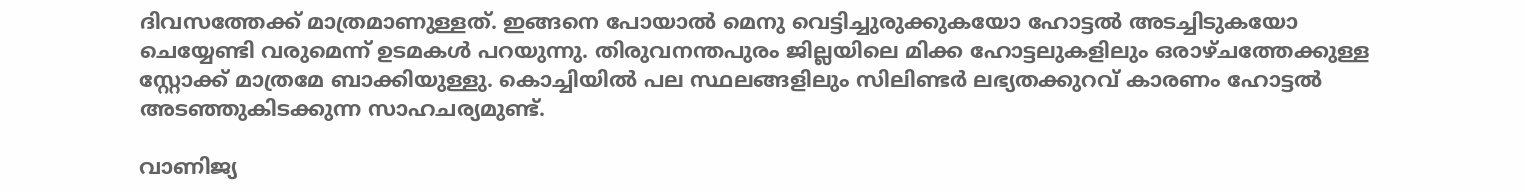ദിവസത്തേക്ക് മാത്രമാണുള്ളത്. ഇങ്ങനെ പോയാല്‍ മെനു വെട്ടിച്ചുരുക്കുകയോ ഹോട്ടല്‍ അടച്ചിടുകയോ ചെയ്യേണ്ടി വരുമെന്ന് ഉടമകള്‍ പറയുന്നു. തിരുവനന്തപുരം ജില്ലയിലെ മിക്ക ഹോട്ടലുകളിലും ഒരാഴ്ചത്തേക്കുള്ള സ്റ്റോക്ക് മാത്രമേ ബാക്കിയുള്ളു. കൊച്ചിയില്‍ പല സ്ഥലങ്ങളിലും സിലിണ്ടര്‍ ലഭ്യതക്കുറവ് കാരണം ഹോട്ടല്‍ അടഞ്ഞുകിടക്കുന്ന സാഹചര്യമുണ്ട്.

വാണിജ്യ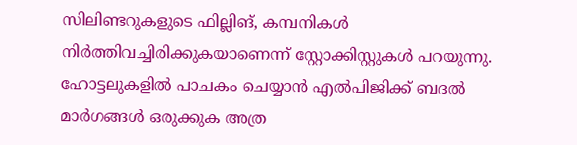സിലിണ്ടറുകളുടെ ഫില്ലിങ്, കമ്പനികള്‍ നിര്‍ത്തിവച്ചിരിക്കുകയാണെന്ന് സ്റ്റോക്കിസ്റ്റുകള്‍ പറയുന്നു. ഹോട്ടലുകളില്‍ പാചകം ചെയ്യാന്‍ എല്‍പിജിക്ക് ബദല്‍ മാര്‍ഗങ്ങള്‍ ഒരുക്കുക അത്ര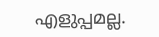എളുപ്പമല്ല.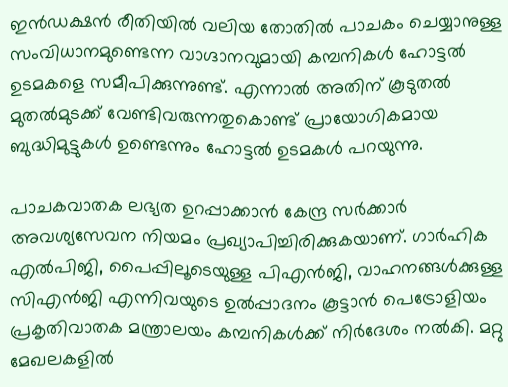ഇന്‍ഡക്ഷന്‍ രീതിയില്‍ വലിയ തോതില്‍ പാചകം ചെയ്യാനുള്ള സംവിധാനമുണ്ടെന്ന വാഗ്ദാനവുമായി കമ്പനികള്‍ ഹോട്ടല്‍ ഉടമകളെ സമീപിക്കുന്നുണ്ട്. എന്നാല്‍ അതിന് കൂടുതല്‍ മുതല്‍മുടക്ക് വേണ്ടിവരുന്നതുകൊണ്ട് പ്രായോഗികമായ ബുദ്ധിമുട്ടുകള്‍ ഉണ്ടെന്നും ഹോട്ടല്‍ ഉടമകള്‍ പറയുന്നു.

പാചകവാതക ലഭ്യത ഉറപ്പാക്കാന്‍ കേന്ദ്ര സര്‍ക്കാര്‍ അവശ്യസേവന നിയമം പ്രഖ്യാപിച്ചിരിക്കുകയാണ്. ഗാര്‍ഹിക എല്‍പിജി, പൈപ്പിലൂടെയുള്ള പിഎന്‍ജി, വാഹനങ്ങള്‍ക്കുള്ള സിഎന്‍ജി എന്നിവയുടെ ഉല്‍പ്പാദനം കൂട്ടാന്‍ പെട്രോളിയം പ്രകൃതിവാതക മന്ത്രാലയം കമ്പനികള്‍ക്ക് നിര്‍ദേശം നല്‍കി. മറ്റു മേഖലകളില്‍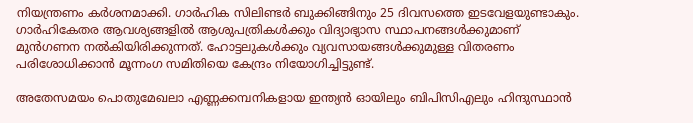നിയന്ത്രണം കര്‍ശനമാക്കി. ഗാര്‍ഹിക സിലിണ്ടര്‍ ബുക്കിങ്ങിനും 25 ദിവസത്തെ ഇടവേളയുണ്ടാകും. ഗാര്‍ഹികേതര ആവശ്യങ്ങളില്‍ ആശുപത്രികള്‍ക്കും വിദ്യാഭ്യാസ സ്ഥാപനങ്ങള്‍ക്കുമാണ് മുന്‍ഗണന നല്‍കിയിരിക്കുന്നത്. ഹോട്ടലുകള്‍ക്കും വ്യവസായങ്ങള്‍ക്കുമുള്ള വിതരണം പരിശോധിക്കാന്‍ മൂന്നംഗ സമിതിയെ കേന്ദ്രം നിയോഗിച്ചിട്ടുണ്ട്.

അതേസമയം പൊതുമേഖലാ എണ്ണക്കമ്പനികളായ ഇന്ത്യന്‍ ഓയിലും ബിപിസിഎലും ഹിന്ദുസ്ഥാന്‍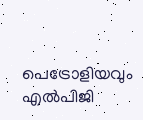പെട്രോളിയവും എല്‍പിജി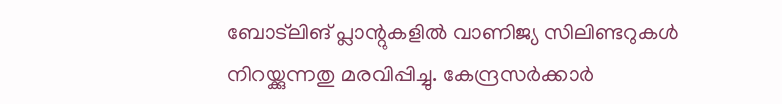ബോട്‌ലിങ് പ്ലാന്റുകളില്‍ വാണിജ്യ സിലിണ്ടറുകള്‍ നിറയ്ക്കുന്നതു മരവിപ്പിച്ചു. കേന്ദ്രസര്‍ക്കാര്‍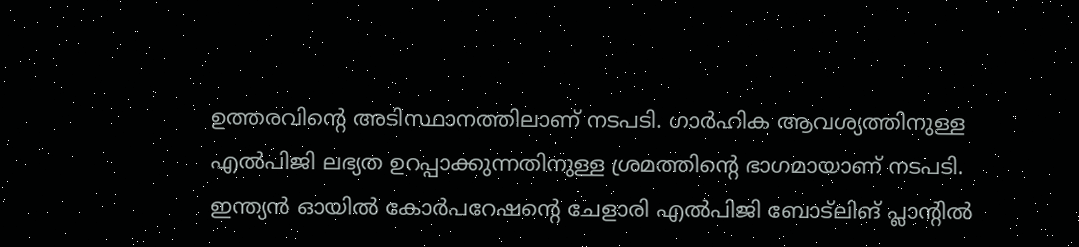ഉത്തരവിന്റെ അടിസ്ഥാനത്തിലാണ് നടപടി. ഗാര്‍ഹിക ആവശ്യത്തിനുള്ള എല്‍പിജി ലഭ്യത ഉറപ്പാക്കുന്നതിനുള്ള ശ്രമത്തിന്റെ ഭാഗമായാണ് നടപടി. ഇന്ത്യന്‍ ഓയില്‍ കോര്‍പറേഷന്റെ ചേളാരി എല്‍പിജി ബോട്‌ലിങ് പ്ലാന്റില്‍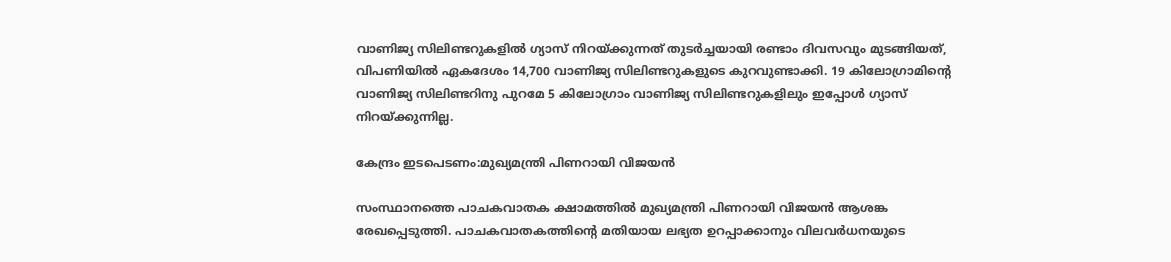വാണിജ്യ സിലിണ്ടറുകളില്‍ ഗ്യാസ് നിറയ്ക്കുന്നത് തുടര്‍ച്ചയായി രണ്ടാം ദിവസവും മുടങ്ങിയത്, വിപണിയില്‍ ഏകദേശം 14,700 വാണിജ്യ സിലിണ്ടറുകളുടെ കുറവുണ്ടാക്കി. 19 കിലോഗ്രാമിന്റെ വാണിജ്യ സിലിണ്ടറിനു പുറമേ 5 കിലോഗ്രാം വാണിജ്യ സിലിണ്ടറുകളിലും ഇപ്പോള്‍ ഗ്യാസ് നിറയ്ക്കുന്നില്ല.

കേന്ദ്രം ഇടപെടണം:മുഖ്യമന്ത്രി പിണറായി വിജയന്‍

സംസ്ഥാനത്തെ പാചകവാതക ക്ഷാമത്തില്‍ മുഖ്യമന്ത്രി പിണറായി വിജയന്‍ ആശങ്ക രേഖപ്പെടുത്തി. പാചകവാതകത്തിന്റെ മതിയായ ലഭ്യത ഉറപ്പാക്കാനും വിലവര്‍ധനയുടെ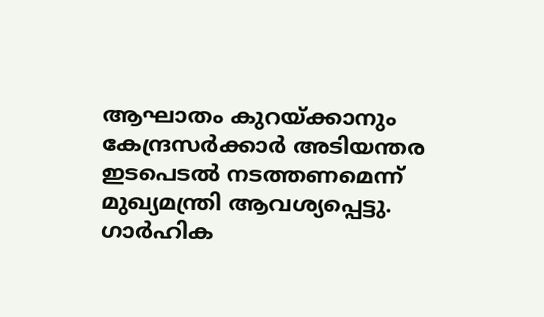ആഘാതം കുറയ്ക്കാനും കേന്ദ്രസര്‍ക്കാര്‍ അടിയന്തര ഇടപെടല്‍ നടത്തണമെന്ന് മുഖ്യമന്ത്രി ആവശ്യപ്പെട്ടു. ഗാര്‍ഹിക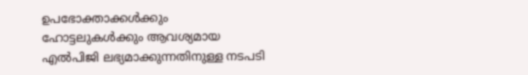ഉപഭോക്താക്കള്‍ക്കും ഹോട്ടലുകള്‍ക്കും ആവശ്യമായ എല്‍പിജി ലഭ്യമാക്കുന്നതിനുള്ള നടപടി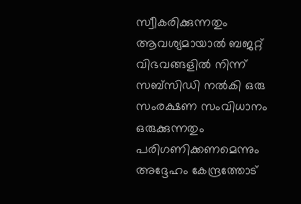സ്വീകരിക്കുന്നതും ആവശ്യമായാല്‍ ബജറ്റ് വിഭവങ്ങളില്‍ നിന്ന് സബ്സിഡി നല്‍കി ഒരു സംരക്ഷണ സംവിധാനം ഒരുക്കുന്നതും പരിഗണിക്കണമെന്നും അദ്ദേഹം കേന്ദ്രത്തോട്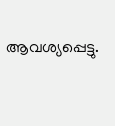ആവശ്യപ്പെട്ടു.